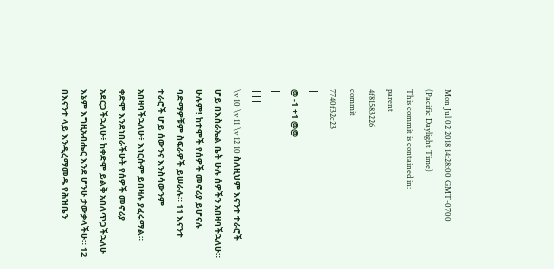Mon Jul 02 2018 14:28:00 GMT-0700 (Pacific Daylight Time)
This commit is contained in:
parent
4f81583226
commit
7740f32c23
|
@ -1 +1 @@
|
|||
\v 10 \v 11 \v 12 10 ስለዚህም እናንተ ተራሮች ሆይ በእስራኤል ቤት ሁሉ ሰዎችን አበዛባችኋለሁ። ሁሉም! ከተሞች የሰዎች መኖሪያ ይሆናሉ ባድማዎቹም ስፍራዎች ይሠራሉ። 11 እናንተ ተራሮች ሆይ ሰውንና እንስሳውንም አበዛባችኋለሁ፥ እነርሱም ይበዛሉ ያፈሩማል። ቀድሞ እንደነበራችሁት የሰዎች መኖሪያ አደርጋችኋለሁ፥ ከቀድሞ ይልቅ አበለጥጋችኋለሁ እኔም እግዚአብሔር እንደ ሆንሁ ታውቃላችሁ። 12 በእናንተ ላይ እንዲረማመዱ የሕዝቤን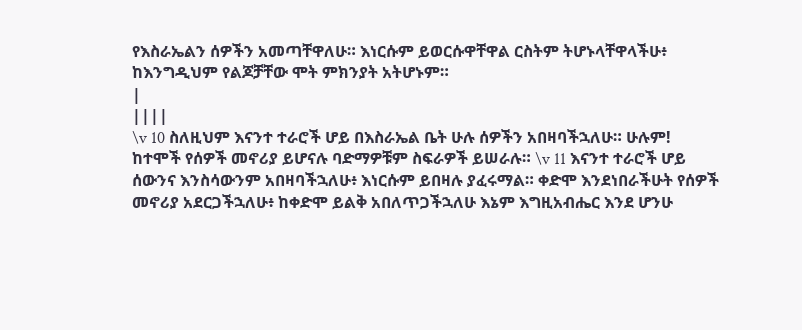የእስራኤልን ሰዎችን አመጣቸዋለሁ። እነርሱም ይወርሱዋቸዋል ርስትም ትሆኑላቸዋላችሁ፥ ከእንግዲህም የልጆቻቸው ሞት ምክንያት አትሆኑም።
|
||||
\v 10 ስለዚህም እናንተ ተራሮች ሆይ በእስራኤል ቤት ሁሉ ሰዎችን አበዛባችኋለሁ። ሁሉም! ከተሞች የሰዎች መኖሪያ ይሆናሉ ባድማዎቹም ስፍራዎች ይሠራሉ። \v 11 እናንተ ተራሮች ሆይ ሰውንና እንስሳውንም አበዛባችኋለሁ፥ እነርሱም ይበዛሉ ያፈሩማል። ቀድሞ እንደነበራችሁት የሰዎች መኖሪያ አደርጋችኋለሁ፥ ከቀድሞ ይልቅ አበለጥጋችኋለሁ እኔም እግዚአብሔር እንደ ሆንሁ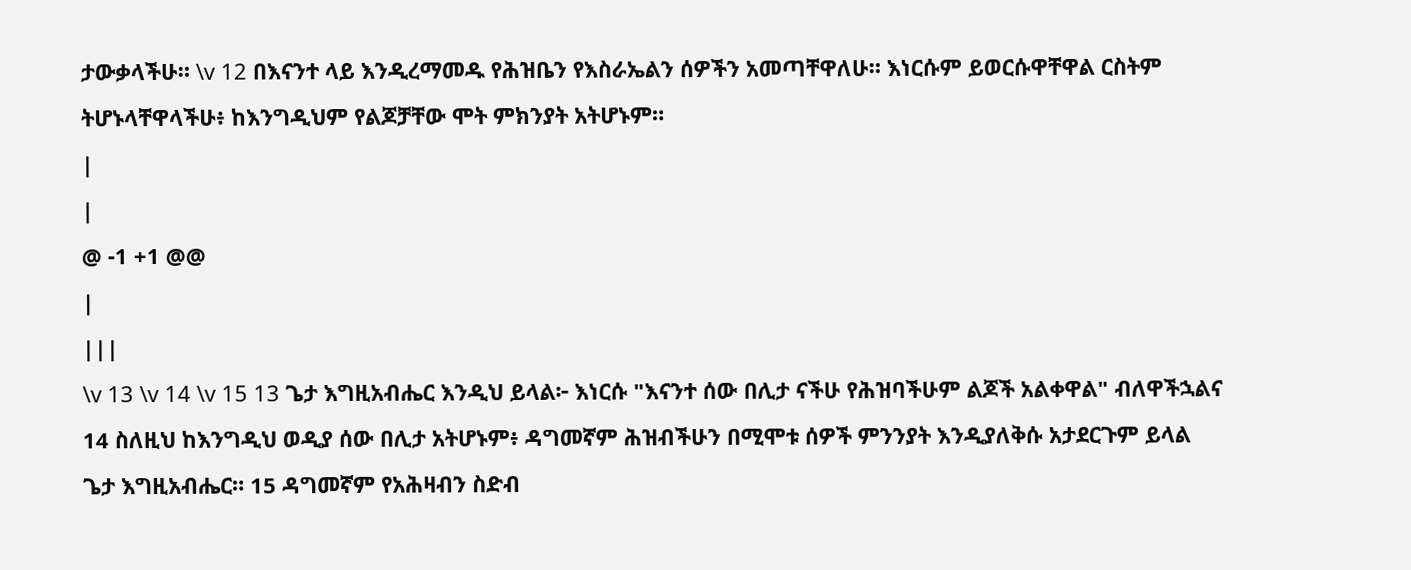ታውቃላችሁ። \v 12 በእናንተ ላይ እንዲረማመዱ የሕዝቤን የእስራኤልን ሰዎችን አመጣቸዋለሁ። እነርሱም ይወርሱዋቸዋል ርስትም ትሆኑላቸዋላችሁ፥ ከእንግዲህም የልጆቻቸው ሞት ምክንያት አትሆኑም።
|
|
@ -1 +1 @@
|
|||
\v 13 \v 14 \v 15 13 ጌታ እግዚአብሔር እንዲህ ይላል፦ እነርሱ "እናንተ ሰው በሊታ ናችሁ የሕዝባችሁም ልጆች አልቀዋል" ብለዋችኋልና 14 ስለዚህ ከእንግዲህ ወዲያ ሰው በሊታ አትሆኑም፥ ዳግመኛም ሕዝብችሁን በሚሞቱ ሰዎች ምንንያት እንዲያለቅሱ አታደርጉም ይላል ጌታ እግዚአብሔር። 15 ዳግመኛም የአሕዛብን ስድብ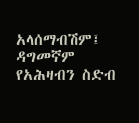አላሰማብሽም፤ ዳግመኛም የአሕዛብን ስድብ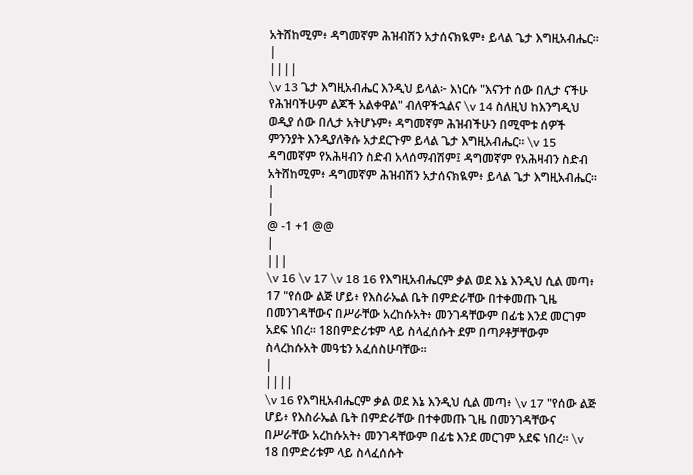አትሸከሚም፥ ዳግመኛም ሕዝብሽን አታሰናክዪም፥ ይላል ጌታ እግዚአብሔር።
|
||||
\v 13 ጌታ እግዚአብሔር እንዲህ ይላል፦ እነርሱ "እናንተ ሰው በሊታ ናችሁ የሕዝባችሁም ልጆች አልቀዋል" ብለዋችኋልና \v 14 ስለዚህ ከእንግዲህ ወዲያ ሰው በሊታ አትሆኑም፥ ዳግመኛም ሕዝብችሁን በሚሞቱ ሰዎች ምንንያት እንዲያለቅሱ አታደርጉም ይላል ጌታ እግዚአብሔር። \v 15 ዳግመኛም የአሕዛብን ስድብ አላሰማብሽም፤ ዳግመኛም የአሕዛብን ስድብ አትሸከሚም፥ ዳግመኛም ሕዝብሽን አታሰናክዪም፥ ይላል ጌታ እግዚአብሔር።
|
|
@ -1 +1 @@
|
|||
\v 16 \v 17 \v 18 16 የእግዚአብሔርም ቃል ወደ እኔ እንዲህ ሲል መጣ፥ 17 "የሰው ልጅ ሆይ፥ የእስራኤል ቤት በምድራቸው በተቀመጡ ጊዜ በመንገዳቸውና በሥራቸው አረከሱአት፥ መንገዳቸውም በፊቴ እንደ መርገም አደፍ ነበረ። 18በምድሪቱም ላይ ስላፈሰሱት ደም በጣዖቶቻቸውም ስላረከሱአት መዓቴን አፈሰስሁባቸው።
|
||||
\v 16 የእግዚአብሔርም ቃል ወደ እኔ እንዲህ ሲል መጣ፥ \v 17 "የሰው ልጅ ሆይ፥ የእስራኤል ቤት በምድራቸው በተቀመጡ ጊዜ በመንገዳቸውና በሥራቸው አረከሱአት፥ መንገዳቸውም በፊቴ እንደ መርገም አደፍ ነበረ። \v 18 በምድሪቱም ላይ ስላፈሰሱት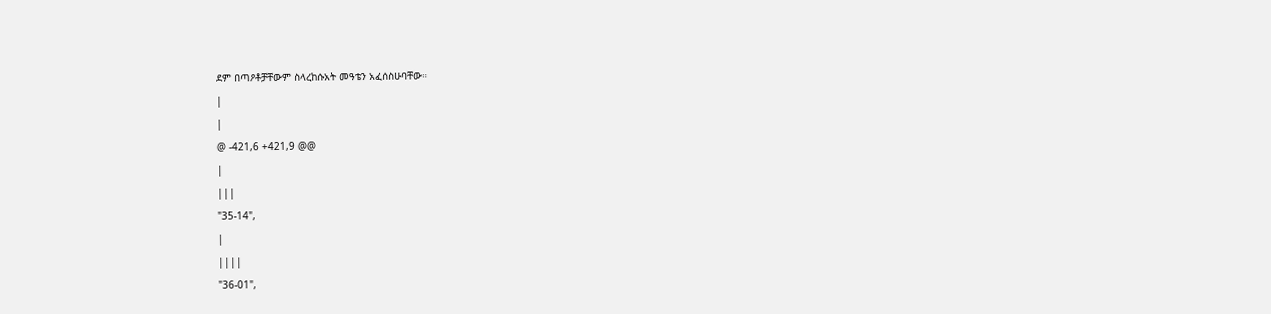ደም በጣዖቶቻቸውም ስላረከሱአት መዓቴን አፈሰስሁባቸው።
|
|
@ -421,6 +421,9 @@
|
|||
"35-14",
|
||||
"36-01",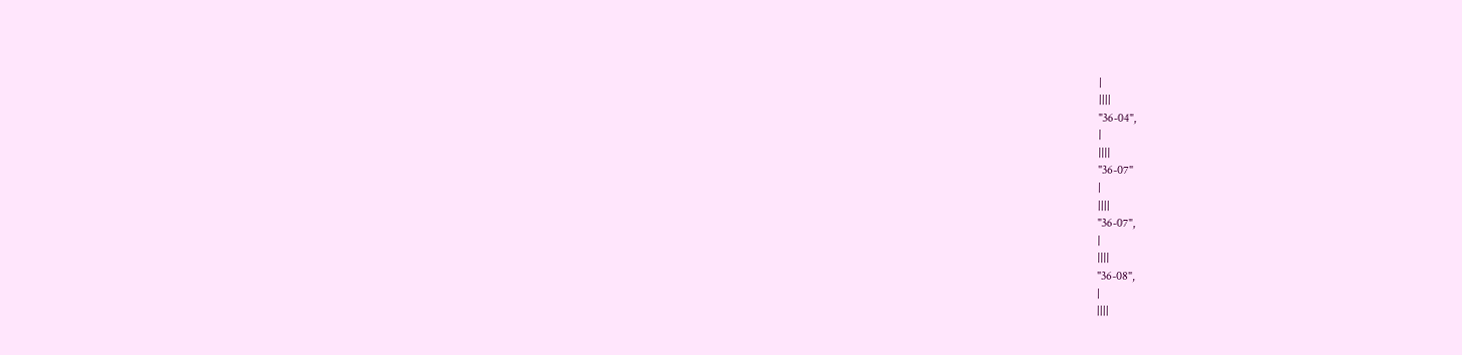|
||||
"36-04",
|
||||
"36-07"
|
||||
"36-07",
|
||||
"36-08",
|
||||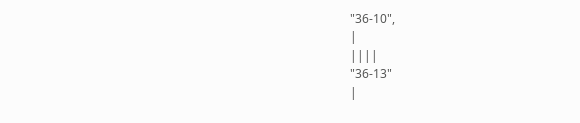"36-10",
|
||||
"36-13"
|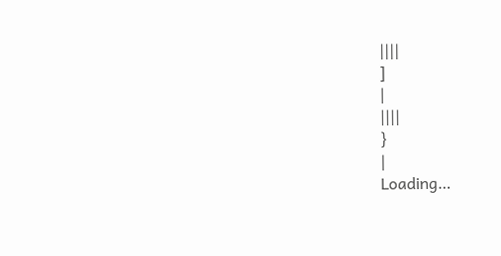||||
]
|
||||
}
|
Loading…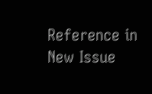Reference in New Issue